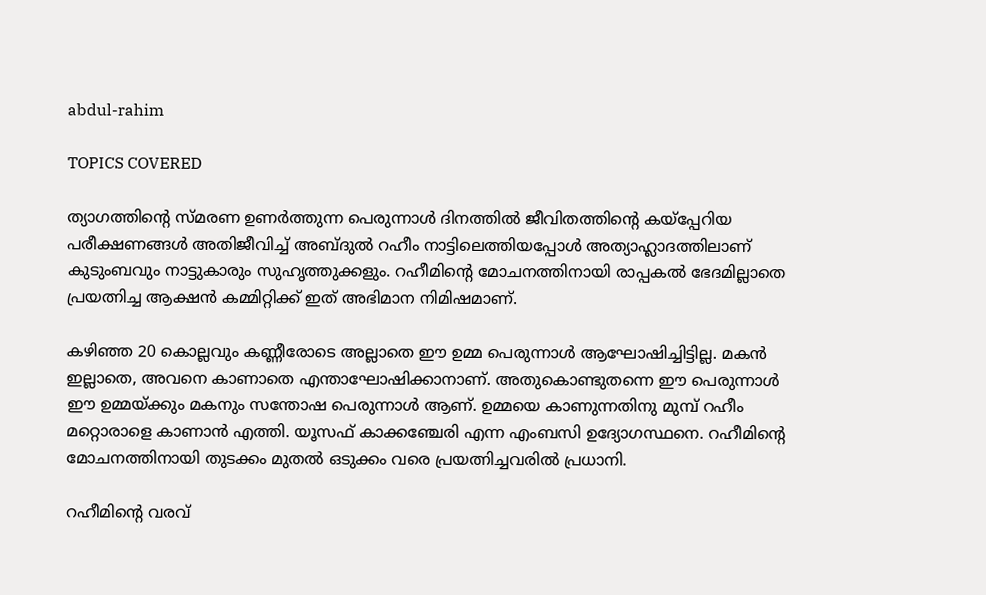abdul-rahim

TOPICS COVERED

ത്യാഗത്തിന്റെ സ്മരണ ഉണർത്തുന്ന പെരുന്നാൾ ദിനത്തിൽ ജീവിതത്തിന്റെ കയ്പ്പേറിയ പരീക്ഷണങ്ങൾ അതിജീവിച്ച് അബ്ദുൽ റഹീം നാട്ടിലെത്തിയപ്പോൾ അത്യാഹ്ലാദത്തിലാണ് കുടുംബവും നാട്ടുകാരും സുഹൃത്തുക്കളും. റഹീമിന്റെ മോചനത്തിനായി രാപ്പകൽ ഭേദമില്ലാതെ പ്രയത്നിച്ച ആക്ഷൻ കമ്മിറ്റിക്ക് ഇത് അഭിമാന നിമിഷമാണ്.

കഴിഞ്ഞ 20 കൊല്ലവും കണ്ണീരോടെ അല്ലാതെ ഈ ഉമ്മ പെരുന്നാൾ ആഘോഷിച്ചിട്ടില്ല. മകൻ ഇല്ലാതെ, അവനെ കാണാതെ എന്താഘോഷിക്കാനാണ്. അതുകൊണ്ടുതന്നെ ഈ പെരുന്നാൾ ഈ ഉമ്മയ്ക്കും മകനും സന്തോഷ പെരുന്നാൾ ആണ്. ഉമ്മയെ കാണുന്നതിനു മുമ്പ് റഹീം മറ്റൊരാളെ കാണാൻ എത്തി. യൂസഫ് കാക്കഞ്ചേരി എന്ന എംബസി ഉദ്യോഗസ്ഥനെ. റഹീമിന്റെ മോചനത്തിനായി തുടക്കം മുതൽ ഒടുക്കം വരെ പ്രയത്നിച്ചവരിൽ പ്രധാനി.

റഹീമിന്റെ വരവ്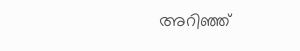അറിഞ്ഞ്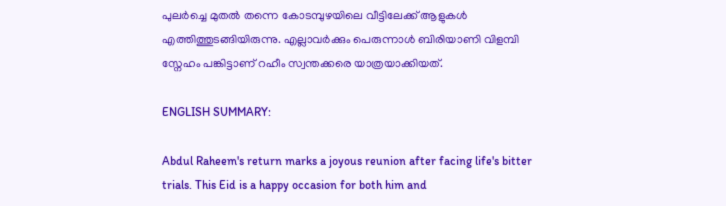പുലർച്ചെ മുതൽ തന്നെ കോടമ്പുഴയിലെ വീട്ടിലേക്ക് ആളുകൾ എത്തിത്തുടങ്ങിയിരുന്നു. എല്ലാവർക്കും പെരുന്നാൾ ബിരിയാണി വിളമ്പി സ്നേഹം പങ്കിട്ടാണ് റഹീം സ്വന്തക്കരെ യാത്രയാക്കിയത്.

ENGLISH SUMMARY:

Abdul Raheem's return marks a joyous reunion after facing life's bitter trials. This Eid is a happy occasion for both him and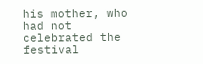his mother, who had not celebrated the festival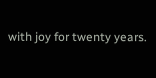with joy for twenty years.